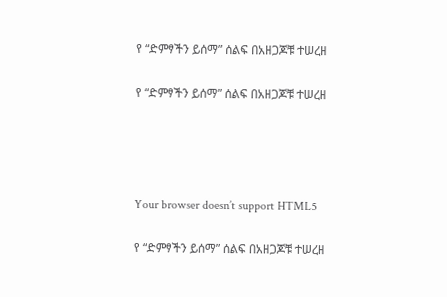የ “ድምፃችን ይሰማ” ሰልፍ በአዘጋጆቹ ተሠረዘ

የ “ድምፃችን ይሰማ” ሰልፍ በአዘጋጆቹ ተሠረዘ




Your browser doesn’t support HTML5

የ “ድምፃችን ይሰማ” ሰልፍ በአዘጋጆቹ ተሠረዘ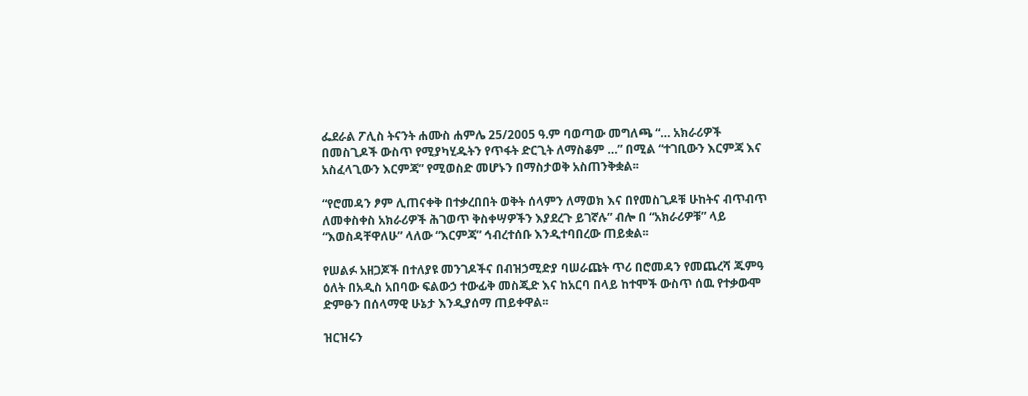ፌደራል ፖሊስ ትናንት ሐሙስ ሐምሌ 25/2005 ዓ.ም ባወጣው መግለጫ “… አክራሪዎች በመስጊዶች ውስጥ የሚያካሂዱትን የጥፋት ድርጊት ለማስቆም …” በሚል “ተገቢውን እርምጃ እና አስፈላጊውን እርምጃ” የሚወስድ መሆኑን በማስታወቅ አስጠንቅቋል፡፡

“የሮመዳን ፆም ሊጠናቀቅ በተቃረበበት ወቅት ሰላምን ለማወክ እና በየመስጊዶቹ ሁከትና ብጥብጥ ለመቀስቀስ አክራሪዎች ሕገወጥ ቅስቀሣዎችን እያደረጉ ይገኛሉ” ብሎ በ “አክራሪዎቹ” ላይ “እወስዳቸዋለሁ” ላለው “እርምጃ” ኅብረተሰቡ እንዲተባበረው ጠይቋል፡፡

የሠልፉ አዘጋጆች በተለያዩ መንገዶችና በብዝኃሚድያ ባሠራጩት ጥሪ በሮመዳን የመጨረሻ ጁምዓ ዕለት በአዲስ አበባው ፍልውኃ ተውፊቅ መስጂድ እና ከአርባ በላይ ከተሞች ውስጥ ሰዉ የተቃውሞ ድምፁን በሰላማዊ ሁኔታ እንዲያሰማ ጠይቀዋል፡፡

ዝርዝሩን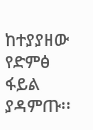ከተያያዘው የድምፅ ፋይል ያዳምጡ፡፡